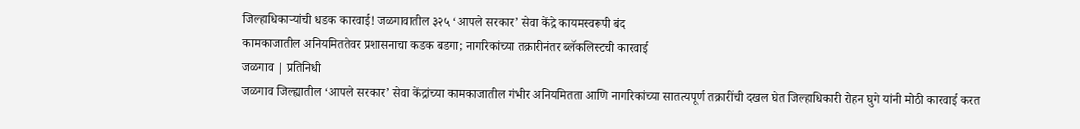जिल्हाधिकाऱ्यांची धडक कारवाई! जळगावातील ३२५ ‘आपले सरकार’ सेवा केंद्रे कायमस्वरूपी बंद
कामकाजातील अनियमिततेवर प्रशासनाचा कडक बडगा; नागरिकांच्या तक्रारीनंतर ब्लॅकलिस्टची कारवाई
जळगाव | प्रतिनिधी
जळगाव जिल्ह्यातील ‘आपले सरकार’ सेवा केंद्रांच्या कामकाजातील गंभीर अनियमितता आणि नागरिकांच्या सातत्यपूर्ण तक्रारींची दखल घेत जिल्हाधिकारी रोहन घुगे यांनी मोठी कारवाई करत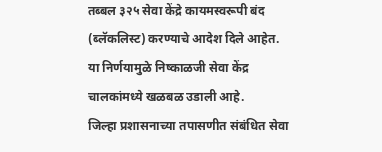तब्बल ३२५ सेवा केंद्रे कायमस्वरूपी बंद (ब्लॅकलिस्ट) करण्याचे आदेश दिले आहेत. या निर्णयामुळे निष्काळजी सेवा केंद्र चालकांमध्ये खळबळ उडाली आहे.
जिल्हा प्रशासनाच्या तपासणीत संबंधित सेवा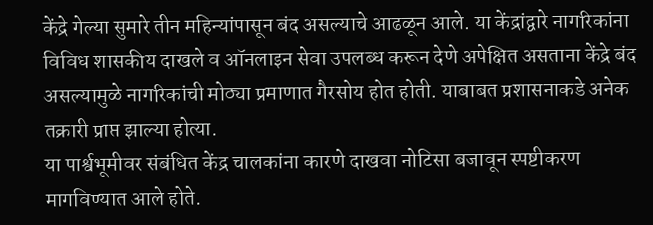केंद्रे गेल्या सुमारे तीन महिन्यांपासून बंद असल्याचे आढळून आले. या केंद्रांद्वारे नागरिकांना विविध शासकीय दाखले व ऑनलाइन सेवा उपलब्ध करून देणे अपेक्षित असताना केंद्रे बंद असल्यामुळे नागरिकांची मोठ्या प्रमाणात गैरसोय होत होती. याबाबत प्रशासनाकडे अनेक तक्रारी प्राप्त झाल्या होत्या.
या पार्श्वभूमीवर संबंधित केंद्र चालकांना कारणे दाखवा नोटिसा बजावून स्पष्टीकरण मागविण्यात आले होते.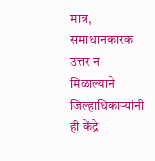मात्र, समाधानकारक उत्तर न मिळाल्याने जिल्हाधिकाऱ्यांनी ही केंद्रे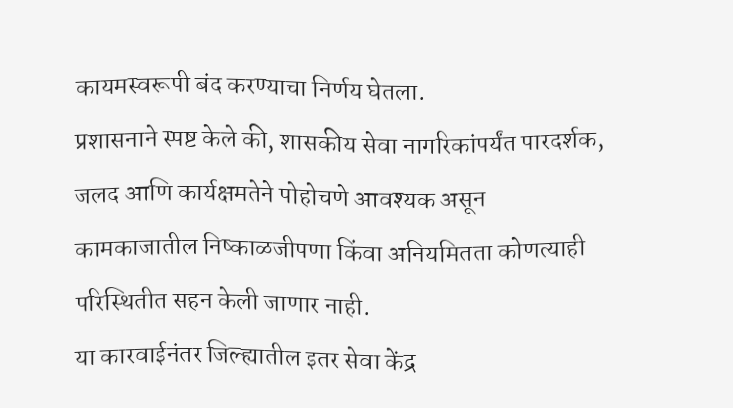कायमस्वरूपी बंद करण्याचा निर्णय घेतला.
प्रशासनाने स्पष्ट केले की, शासकीय सेवा नागरिकांपर्यंत पारदर्शक, जलद आणि कार्यक्षमतेने पोहोचणे आवश्यक असून कामकाजातील निष्काळजीपणा किंवा अनियमितता कोणत्याही परिस्थितीत सहन केली जाणार नाही.
या कारवाईनंतर जिल्ह्यातील इतर सेवा केंद्र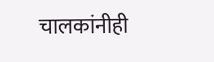चालकांनीही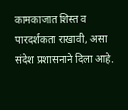कामकाजात शिस्त व पारदर्शकता राखावी, असा संदेश प्रशासनाने दिला आहे.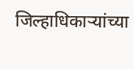जिल्हाधिकाऱ्यांच्या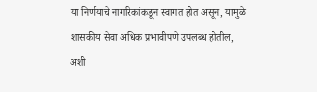या निर्णयाचे नागरिकांकडून स्वागत होत असून, यामुळे शासकीय सेवा अधिक प्रभावीपणे उपलब्ध होतील, अशी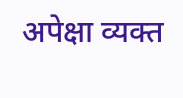अपेक्षा व्यक्त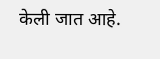केली जात आहे.